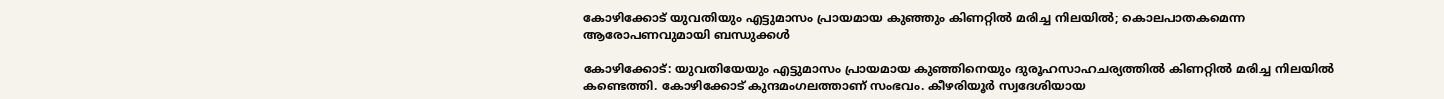കോഴിക്കോട് യുവതിയും എട്ടുമാസം പ്രായമായ കുഞ്ഞും കിണറ്റില്‍ മരിച്ച നിലയില്‍; കൊലപാതകമെന്ന ആരോപണവുമായി ബന്ധുക്കള്‍

കോഴിക്കോട്: യുവതിയേയും എട്ടുമാസം പ്രായമായ കുഞ്ഞിനെയും ദുരൂഹസാഹചര്യത്തില്‍ കിണറ്റില്‍ മരിച്ച നിലയില്‍ കണ്ടെത്തി. കോഴിക്കോട് കുന്ദമംഗലത്താണ് സംഭവം. കീഴരിയൂര്‍ സ്വദേശിയായ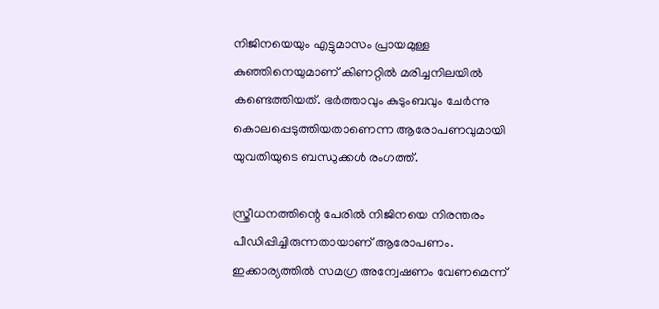നിജിനയെയും എട്ടുമാസം പ്രായമുള്ള കുഞ്ഞിനെയുമാണ് കിണറ്റില്‍ മരിച്ചനിലയില്‍ കണ്ടെത്തിയത്. ഭര്‍ത്താവും കുടുംബവും ചേര്‍ന്നു കൊലപ്പെടുത്തിയതാണെന്ന ആരോപണവുമായി യുവതിയുടെ ബന്ധുക്കള്‍ രംഗത്ത്.

സ്ത്രീധനത്തിന്റെ പേരില്‍ നിജിനയെ നിരന്തരം പീഡിപ്പിച്ചിരുന്നതായാണ് ആരോപണം. ഇക്കാര്യത്തില്‍ സമഗ്ര അന്വേഷണം വേണമെന്ന്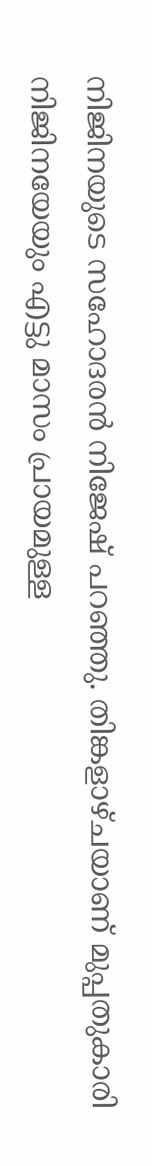നിജിനയുടെ സഹോദരന്‍ നിജേഷ് പറഞ്ഞു. തിങ്കളാഴ്ചയാണ് മുപ്പതുകാരി നിജിനയേയും എട്ടു മാസം പ്രായമുള്ള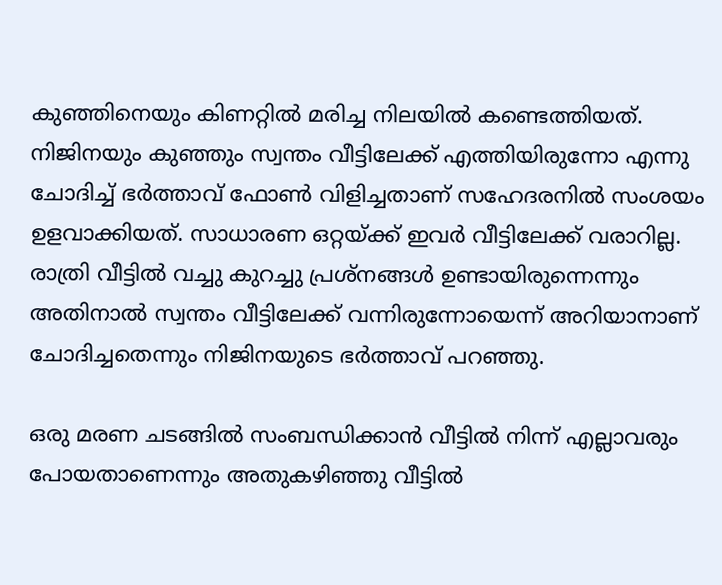കുഞ്ഞിനെയും കിണറ്റില്‍ മരിച്ച നിലയില്‍ കണ്ടെത്തിയത്. നിജിനയും കുഞ്ഞും സ്വന്തം വീട്ടിലേക്ക് എത്തിയിരുന്നോ എന്നു ചോദിച്ച് ഭര്‍ത്താവ് ഫോണ്‍ വിളിച്ചതാണ് സഹേദരനില്‍ സംശയം ഉളവാക്കിയത്. സാധാരണ ഒറ്റയ്ക്ക് ഇവര്‍ വീട്ടിലേക്ക് വരാറില്ല. രാത്രി വീട്ടില്‍ വച്ചു കുറച്ചു പ്രശ്നങ്ങള്‍ ഉണ്ടായിരുന്നെന്നും അതിനാല്‍ സ്വന്തം വീട്ടിലേക്ക് വന്നിരുന്നോയെന്ന് അറിയാനാണ് ചോദിച്ചതെന്നും നിജിനയുടെ ഭര്‍ത്താവ് പറഞ്ഞു.

ഒരു മരണ ചടങ്ങില്‍ സംബന്ധിക്കാന്‍ വീട്ടില്‍ നിന്ന് എല്ലാവരും പോയതാണെന്നും അതുകഴിഞ്ഞു വീട്ടില്‍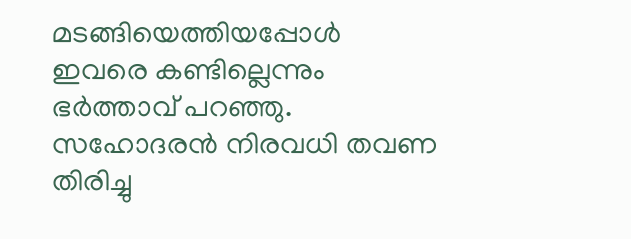മടങ്ങിയെത്തിയപ്പോള്‍ ഇവരെ കണ്ടില്ലെന്നും ഭര്‍ത്താവ് പറഞ്ഞു. സഹോദരന്‍ നിരവധി തവണ തിരിച്ചു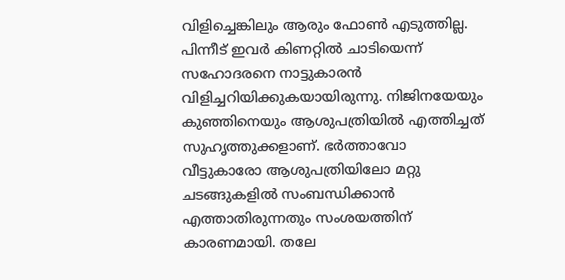വിളിച്ചെങ്കിലും ആരും ഫോണ്‍ എടുത്തില്ല. പിന്നീട് ഇവര്‍ കിണറ്റില്‍ ചാടിയെന്ന് സഹോദരനെ നാട്ടുകാരന്‍ വിളിച്ചറിയിക്കുകയായിരുന്നു. നിജിനയേയും കുഞ്ഞിനെയും ആശുപത്രിയില്‍ എത്തിച്ചത് സുഹൃത്തുക്കളാണ്. ഭര്‍ത്താവോ വീട്ടുകാരോ ആശുപത്രിയിലോ മറ്റു ചടങ്ങുകളില്‍ സംബന്ധിക്കാന്‍ എത്താതിരുന്നതും സംശയത്തിന് കാരണമായി. തലേ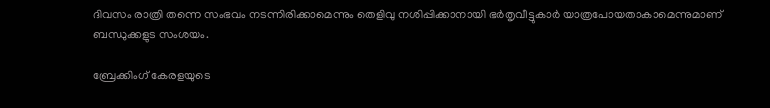ദിവസം രാത്രി തന്നെ സംഭവം നടന്നിരിക്കാമെന്നും തെളിവു നശിപ്പിക്കാനായി ഭര്‍തൃവീട്ടുകാര്‍ യാത്രപോയതാകാമെന്നുമാണ് ബന്ധുക്കളുട സംശയം.

ബ്രേക്കിംഗ് കേരളയുടെ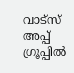വാട്സ് അപ്പ് ഗ്രൂപ്പിൽ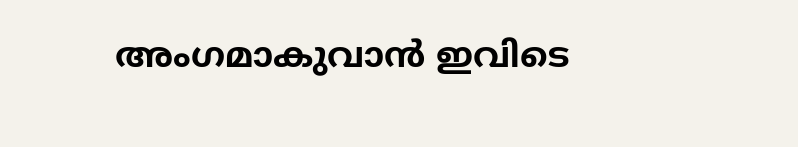അംഗമാകുവാൻ ഇവിടെ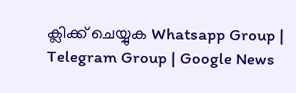ക്ലിക്ക് ചെയ്യുക Whatsapp Group | Telegram Group | Google News